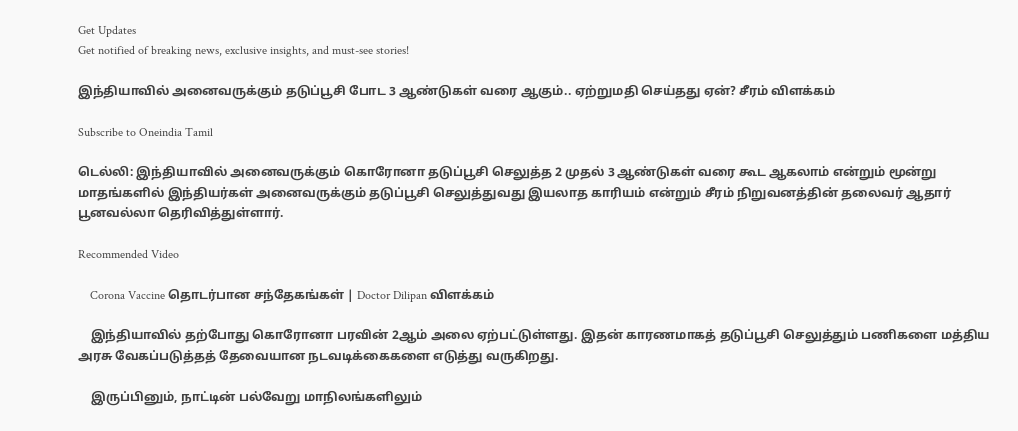Get Updates
Get notified of breaking news, exclusive insights, and must-see stories!

இந்தியாவில் அனைவருக்கும் தடுப்பூசி போட 3 ஆண்டுகள் வரை ஆகும்.. ஏற்றுமதி செய்தது ஏன்? சீரம் விளக்கம்

Subscribe to Oneindia Tamil

டெல்லி: இந்தியாவில் அனைவருக்கும் கொரோனா தடுப்பூசி செலுத்த 2 முதல் 3 ஆண்டுகள் வரை கூட ஆகலாம் என்றும் மூன்று மாதங்களில் இந்தியர்கள் அனைவருக்கும் தடுப்பூசி செலுத்துவது இயலாத காரியம் என்றும் சீரம் நிறுவனத்தின் தலைவர் ஆதார் பூனவல்லா தெரிவித்துள்ளார்.

Recommended Video

    Corona Vaccine தொடர்பான சந்தேகங்கள் | Doctor Dilipan விளக்கம்

    இந்தியாவில் தற்போது கொரோனா பரவின் 2ஆம் அலை ஏற்பட்டுள்ளது. இதன் காரணமாகத் தடுப்பூசி செலுத்தும் பணிகளை மத்திய அரசு வேகப்படுத்தத் தேவையான நடவடிக்கைகளை எடுத்து வருகிறது.

    இருப்பினும், நாட்டின் பல்வேறு மாநிலங்களிலும்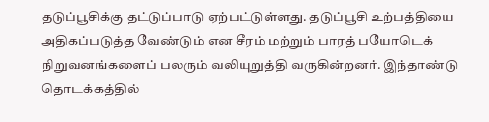தடுப்பூசிக்கு தட்டுப்பாடு ஏற்பட்டுள்ளது. தடுப்பூசி உற்பத்தியை அதிகப்படுத்த வேண்டும் என சீரம் மற்றும் பாரத் பயோடெக் நிறுவனங்களைப் பலரும் வலியுறுத்தி வருகின்றனர். இந்தாண்டு தொடக்கத்தில்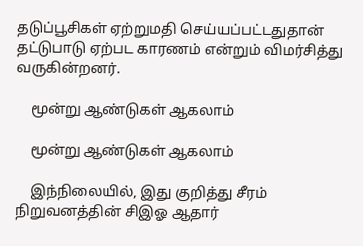தடுப்பூசிகள் ஏற்றுமதி செய்யப்பட்டதுதான் தட்டுபாடு ஏற்பட காரணம் என்றும் விமர்சித்து வருகின்றனர்.

    மூன்று ஆண்டுகள் ஆகலாம்

    மூன்று ஆண்டுகள் ஆகலாம்

    இந்நிலையில், இது குறித்து சீரம் நிறுவனத்தின் சிஇஓ ஆதார்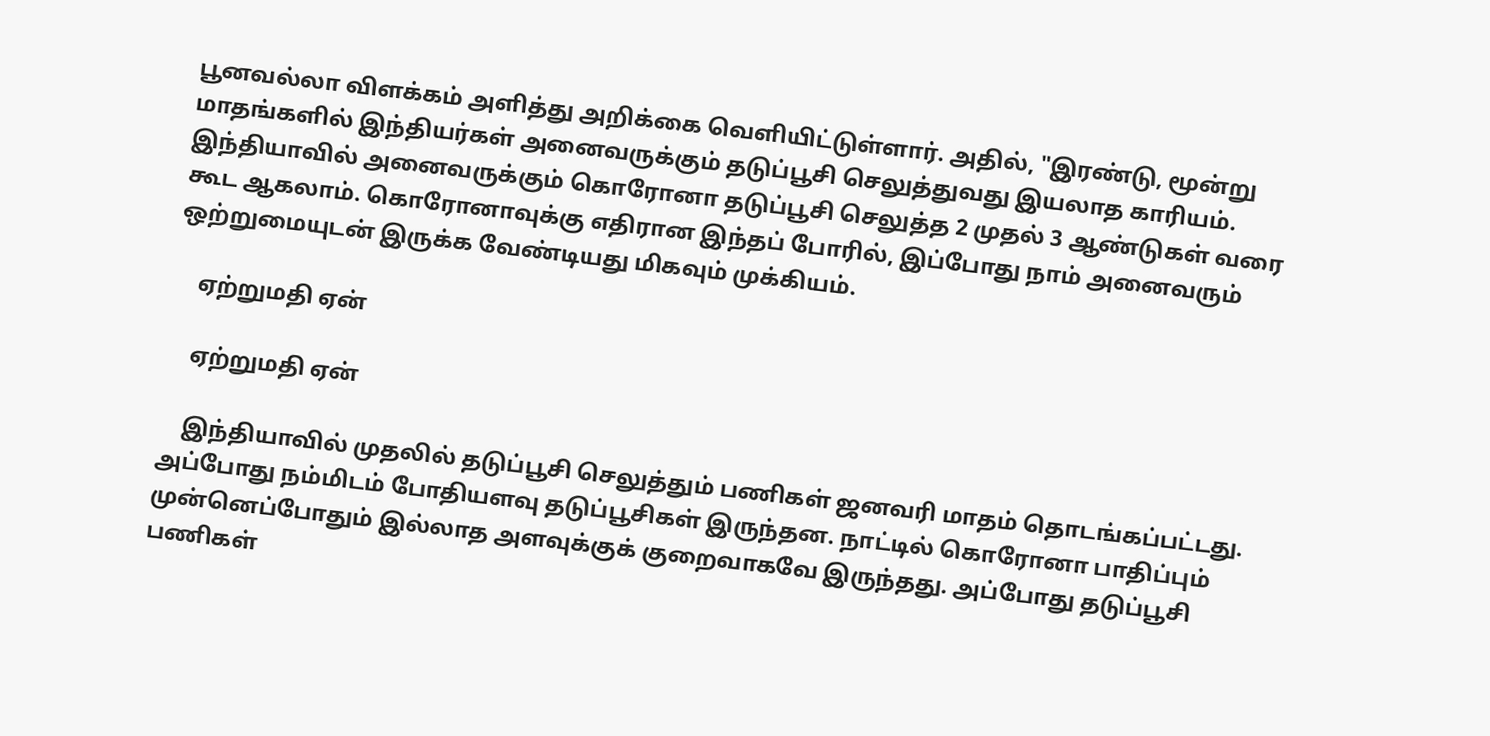பூனவல்லா விளக்கம் அளித்து அறிக்கை வெளியிட்டுள்ளார். அதில், "இரண்டு, மூன்று மாதங்களில் இந்தியர்கள் அனைவருக்கும் தடுப்பூசி செலுத்துவது இயலாத காரியம். இந்தியாவில் அனைவருக்கும் கொரோனா தடுப்பூசி செலுத்த 2 முதல் 3 ஆண்டுகள் வரை கூட ஆகலாம். கொரோனாவுக்கு எதிரான இந்தப் போரில், இப்போது நாம் அனைவரும் ஒற்றுமையுடன் இருக்க வேண்டியது மிகவும் முக்கியம்.

    ஏற்றுமதி ஏன்

    ஏற்றுமதி ஏன்

    இந்தியாவில் முதலில் தடுப்பூசி செலுத்தும் பணிகள் ஜனவரி மாதம் தொடங்கப்பட்டது. அப்போது நம்மிடம் போதியளவு தடுப்பூசிகள் இருந்தன. நாட்டில் கொரோனா பாதிப்பும் முன்னெப்போதும் இல்லாத அளவுக்குக் குறைவாகவே இருந்தது. அப்போது தடுப்பூசி பணிகள்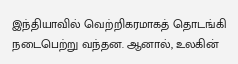இந்தியாவில் வெற்றிகரமாகத் தொடங்கி நடைபெற்று வந்தன. ஆனால், உலகின்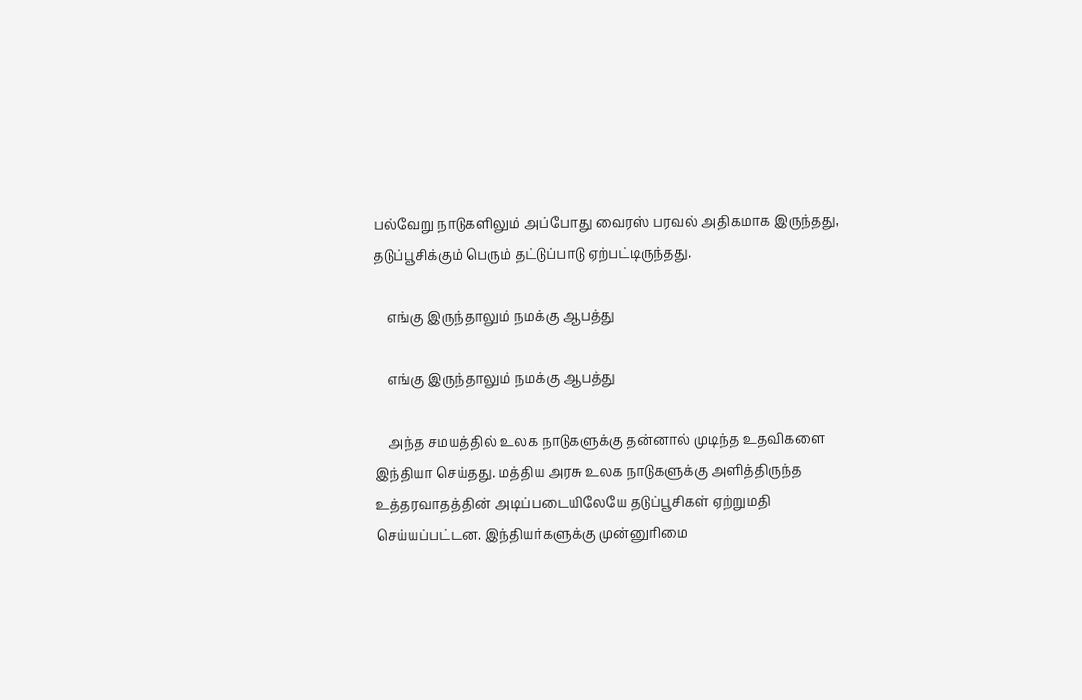பல்வேறு நாடுகளிலும் அப்போது வைரஸ் பரவல் அதிகமாக இருந்தது, தடுப்பூசிக்கும் பெரும் தட்டுப்பாடு ஏற்பட்டிருந்தது.

    எங்கு இருந்தாலும் நமக்கு ஆபத்து

    எங்கு இருந்தாலும் நமக்கு ஆபத்து

    அந்த சமயத்தில் உலக நாடுகளுக்கு தன்னால் முடிந்த உதவிகளை இந்தியா செய்தது. மத்திய அரசு உலக நாடுகளுக்கு அளித்திருந்த உத்தரவாதத்தின் அடிப்படையிலேயே தடுப்பூசிகள் ஏற்றுமதி செய்யப்பட்டன. இந்தியர்களுக்கு முன்னுரிமை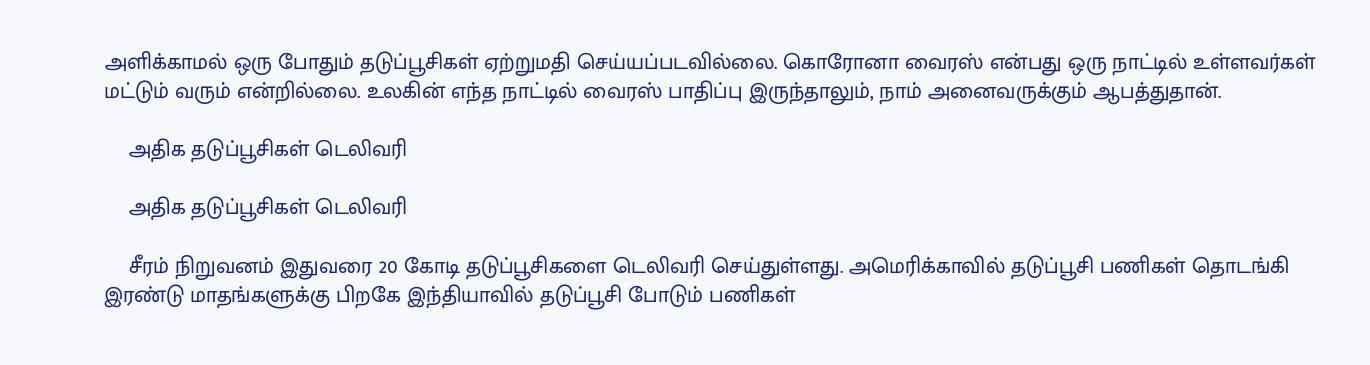அளிக்காமல் ஒரு போதும் தடுப்பூசிகள் ஏற்றுமதி செய்யப்படவில்லை. கொரோனா வைரஸ் என்பது ஒரு நாட்டில் உள்ளவர்கள் மட்டும் வரும் என்றில்லை. உலகின் எந்த நாட்டில் வைரஸ் பாதிப்பு இருந்தாலும், நாம் அனைவருக்கும் ஆபத்துதான்.

    அதிக தடுப்பூசிகள் டெலிவரி

    அதிக தடுப்பூசிகள் டெலிவரி

    சீரம் நிறுவனம் இதுவரை 20 கோடி தடுப்பூசிகளை டெலிவரி செய்துள்ளது. அமெரிக்காவில் தடுப்பூசி பணிகள் தொடங்கி இரண்டு மாதங்களுக்கு பிறகே இந்தியாவில் தடுப்பூசி போடும் பணிகள்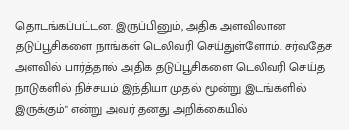தொடங்கப்பட்டன. இருப்பினும், அதிக அளவிலான தடுப்பூசிகளை நாங்கள் டெலிவரி செய்துள்ளோம். சர்வதேச அளவில் பார்த்தால் அதிக தடுப்பூசிகளை டெலிவரி செய்த நாடுகளில் நிச்சயம் இந்தியா முதல் மூன்று இடங்களில் இருக்கும்" என்று அவர் தனது அறிக்கையில்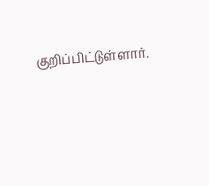குறிப்பிட்டுள்ளார்.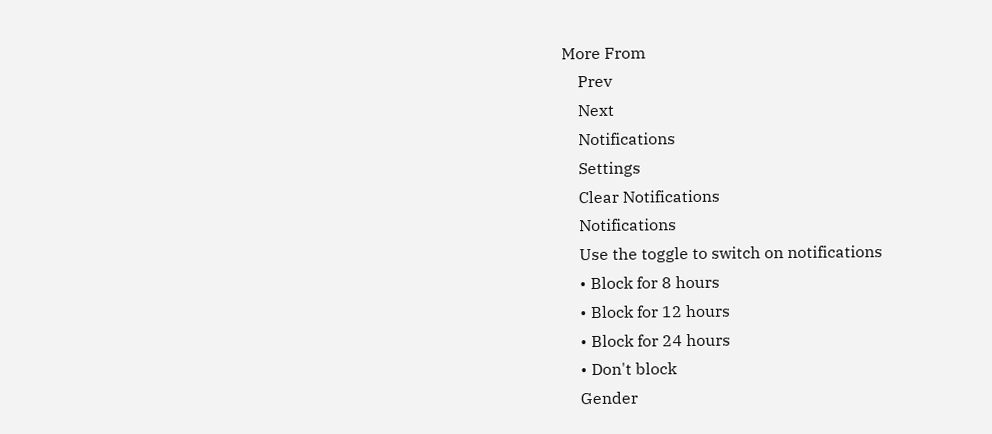More From
    Prev
    Next
    Notifications
    Settings
    Clear Notifications
    Notifications
    Use the toggle to switch on notifications
    • Block for 8 hours
    • Block for 12 hours
    • Block for 24 hours
    • Don't block
    Gender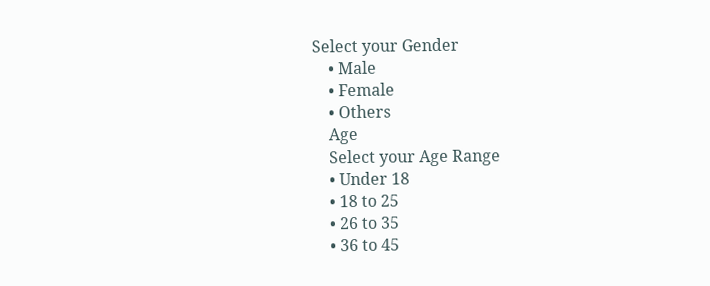Select your Gender
    • Male
    • Female
    • Others
    Age
    Select your Age Range
    • Under 18
    • 18 to 25
    • 26 to 35
    • 36 to 45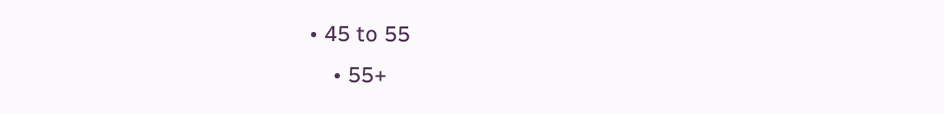• 45 to 55
    • 55+